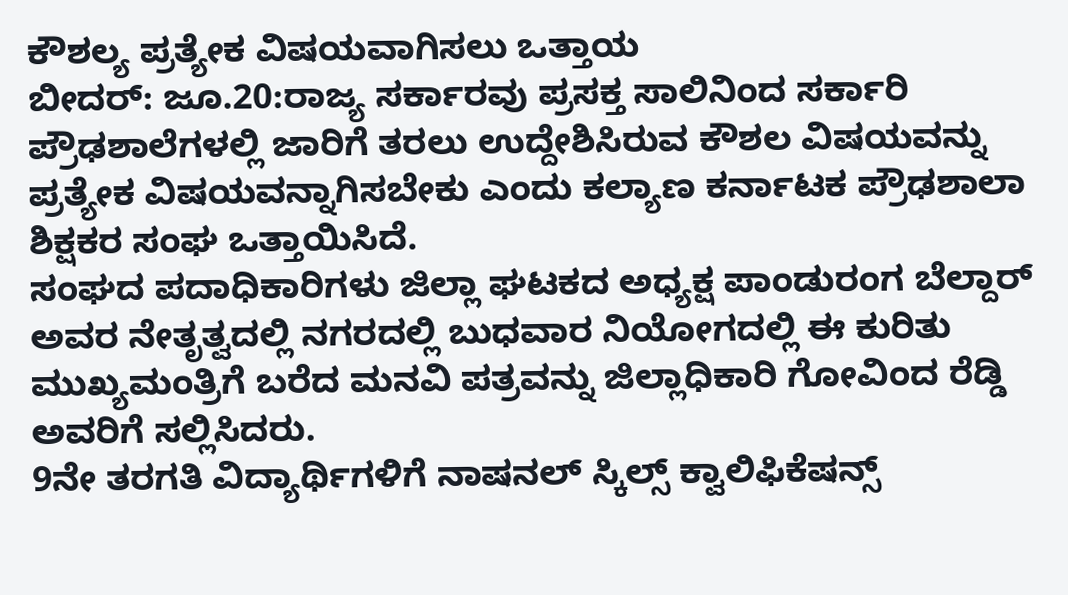ಕೌಶಲ್ಯ ಪ್ರತ್ಯೇಕ ವಿಷಯವಾಗಿಸಲು ಒತ್ತಾಯ
ಬೀದರ್: ಜೂ.20:ರಾಜ್ಯ ಸರ್ಕಾರವು ಪ್ರಸಕ್ತ ಸಾಲಿನಿಂದ ಸರ್ಕಾರಿ ಪ್ರೌಢಶಾಲೆಗಳಲ್ಲಿ ಜಾರಿಗೆ ತರಲು ಉದ್ದೇಶಿಸಿರುವ ಕೌಶಲ ವಿಷಯವನ್ನು ಪ್ರತ್ಯೇಕ ವಿಷಯವನ್ನಾಗಿಸಬೇಕು ಎಂದು ಕಲ್ಯಾಣ ಕರ್ನಾಟಕ ಪ್ರೌಢಶಾಲಾ ಶಿಕ್ಷಕರ ಸಂಘ ಒತ್ತಾಯಿಸಿದೆ.
ಸಂಘದ ಪದಾಧಿಕಾರಿಗಳು ಜಿಲ್ಲಾ ಘಟಕದ ಅಧ್ಯಕ್ಷ ಪಾಂಡುರಂಗ ಬೆಲ್ದಾರ್ ಅವರ ನೇತೃತ್ವದಲ್ಲಿ ನಗರದಲ್ಲಿ ಬುಧವಾರ ನಿಯೋಗದಲ್ಲಿ ಈ ಕುರಿತು ಮುಖ್ಯಮಂತ್ರಿಗೆ ಬರೆದ ಮನವಿ ಪತ್ರವನ್ನು ಜಿಲ್ಲಾಧಿಕಾರಿ ಗೋವಿಂದ ರೆಡ್ಡಿ ಅವರಿಗೆ ಸಲ್ಲಿಸಿದರು.
9ನೇ ತರಗತಿ ವಿದ್ಯಾರ್ಥಿಗಳಿಗೆ ನಾಷನಲ್ ಸ್ಕಿಲ್ಸ್ ಕ್ವಾಲಿಫಿಕೆಷನ್ಸ್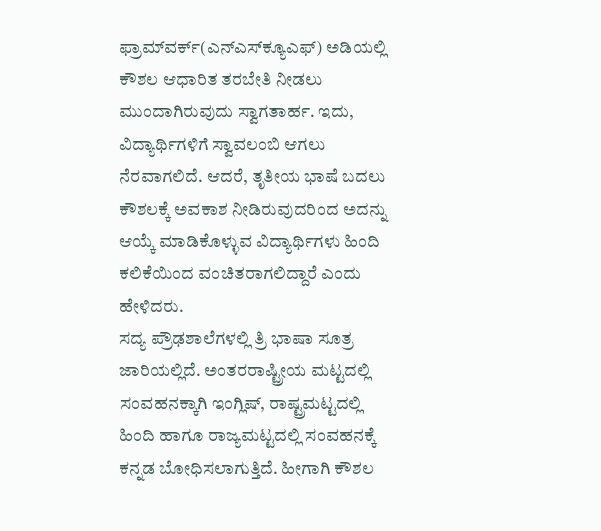ಫ್ರಾಮ್‍ವರ್ಕ್(ಎನ್‍ಎಸ್‍ಕ್ಯೂಎಫ್) ಅಡಿಯಲ್ಲಿ ಕೌಶಲ ಆಧಾರಿತ ತರಬೇತಿ ನೀಡಲು ಮುಂದಾಗಿರುವುದು ಸ್ವಾಗತಾರ್ಹ. ಇದು, ವಿದ್ಯಾರ್ಥಿಗಳಿಗೆ ಸ್ವಾವಲಂಬಿ ಆಗಲು ನೆರವಾಗಲಿದೆ. ಆದರೆ, ತೃತೀಯ ಭಾಷೆ ಬದಲು ಕೌಶಲಕ್ಕೆ ಅವಕಾಶ ನೀಡಿರುವುದರಿಂದ ಅದನ್ನು ಆಯ್ಕೆ ಮಾಡಿಕೊಳ್ಳುವ ವಿದ್ಯಾರ್ಥಿಗಳು ಹಿಂದಿ ಕಲಿಕೆಯಿಂದ ವಂಚಿತರಾಗಲಿದ್ದಾರೆ ಎಂದು ಹೇಳಿದರು.
ಸದ್ಯ ಪ್ರೌಢಶಾಲೆಗಳಲ್ಲಿ ತ್ರಿ ಭಾಷಾ ಸೂತ್ರ ಜಾರಿಯಲ್ಲಿದೆ. ಅಂತರರಾಷ್ಟ್ರೀಯ ಮಟ್ಟದಲ್ಲಿ ಸಂವಹನಕ್ಕಾಗಿ ಇಂಗ್ಲಿಷ್, ರಾಷ್ಟ್ರಮಟ್ಟದಲ್ಲಿ ಹಿಂದಿ ಹಾಗೂ ರಾಜ್ಯಮಟ್ಟದಲ್ಲಿ ಸಂವಹನಕ್ಕೆ ಕನ್ನಡ ಬೋಧಿಸಲಾಗುತ್ತಿದೆ. ಹೀಗಾಗಿ ಕೌಶಲ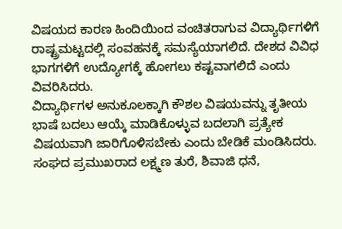ವಿಷಯದ ಕಾರಣ ಹಿಂದಿಯಿಂದ ವಂಚಿತರಾಗುವ ವಿದ್ಯಾರ್ಥಿಗಳಿಗೆ ರಾಷ್ಟ್ರಮಟ್ಟದಲ್ಲಿ ಸಂವಹನಕ್ಕೆ ಸಮಸ್ಯೆಯಾಗಲಿದೆ. ದೇಶದ ವಿವಿಧ ಭಾಗಗಳಿಗೆ ಉದ್ಯೋಗಕ್ಕೆ ಹೋಗಲು ಕಷ್ಟವಾಗಲಿದೆ ಎಂದು ವಿವರಿಸಿದರು.
ವಿದ್ಯಾರ್ಥಿಗಳ ಅನುಕೂಲಕ್ಕಾಗಿ ಕೌಶಲ ವಿಷಯವನ್ನು ತೃತೀಯ ಭಾಷೆ ಬದಲು ಆಯ್ಕೆ ಮಾಡಿಕೊಳ್ಳುವ ಬದಲಾಗಿ ಪ್ರತ್ಯೇಕ ವಿಷಯವಾಗಿ ಜಾರಿಗೊಳಿಸಬೇಕು ಎಂದು ಬೇಡಿಕೆ ಮಂಡಿಸಿದರು.
ಸಂಘದ ಪ್ರಮುಖರಾದ ಲಕ್ಷ್ಮಣ ತುರೆ, ಶಿವಾಜಿ ಧನೆ,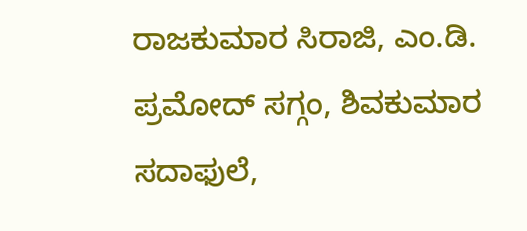ರಾಜಕುಮಾರ ಸಿರಾಜಿ, ಎಂ.ಡಿ. ಪ್ರಮೋದ್ ಸಗ್ಗಂ, ಶಿವಕುಮಾರ ಸದಾಫುಲೆ,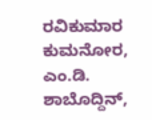ರವಿಕುಮಾರ ಕುಮನೋರ, ಎಂ.ಡಿ. ಶಾಬೊದ್ದಿನ್,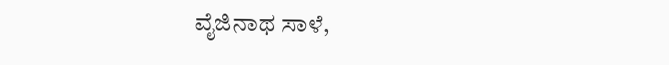ವೈಜಿನಾಥ ಸಾಳೆ,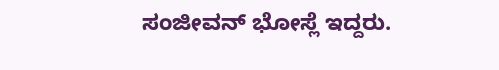ಸಂಜೀವನ್ ಭೋಸ್ಲೆ ಇದ್ದರು.